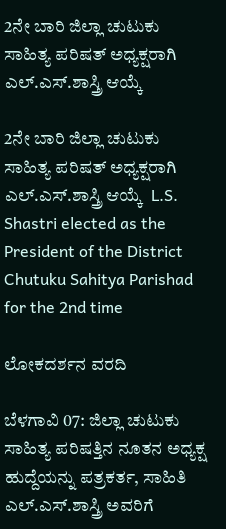2ನೇ ಬಾರಿ ಜಿಲ್ಲಾ ಚುಟುಕು ಸಾಹಿತ್ಯ ಪರಿಷತ್ ಅಧ್ಯಕ್ಷರಾಗಿ ಎಲ್‌.ಎಸ್‌.ಶಾಸ್ತ್ರಿ ಆಯ್ಕೆ

2ನೇ ಬಾರಿ ಜಿಲ್ಲಾ ಚುಟುಕು ಸಾಹಿತ್ಯ ಪರಿಷತ್ ಅಧ್ಯಕ್ಷರಾಗಿ ಎಲ್‌.ಎಸ್‌.ಶಾಸ್ತ್ರಿ ಆಯ್ಕೆ  L.S. Shastri elected as the President of the District Chutuku Sahitya Parishad for the 2nd time

ಲೋಕದರ್ಶನ ವರದಿ

ಬೆಳಗಾವಿ 07: ಜಿಲ್ಲಾ ಚುಟುಕು ಸಾಹಿತ್ಯ ಪರಿಷತ್ತಿನ ನೂತನ ಅಧ್ಯಕ್ಷ ಹುದ್ದೆಯನ್ನು ಪತ್ರಕರ್ತ, ಸಾಹಿತಿ ಎಲ್‌.ಎಸ್‌.ಶಾಸ್ತ್ರಿ ಅವರಿಗೆ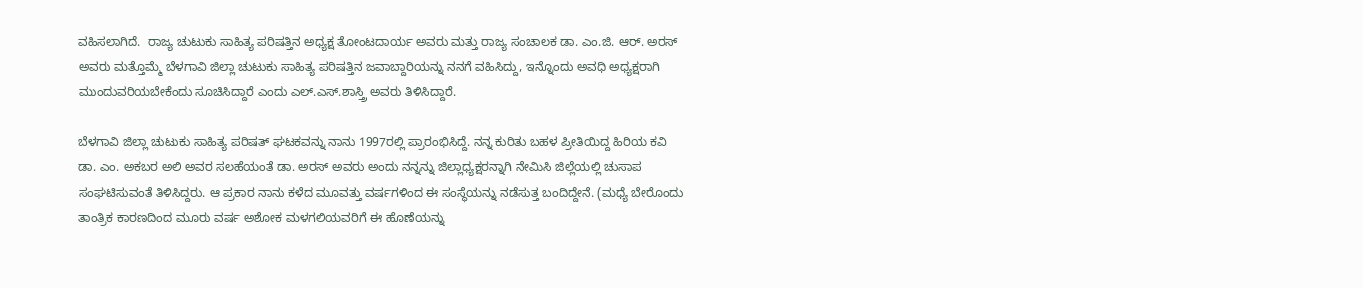ವಹಿಸಲಾಗಿದೆ.  ರಾಜ್ಯ ಚುಟುಕು ಸಾಹಿತ್ಯ ಪರಿಷತ್ತಿನ ಅಧ್ಯಕ್ಷ ತೋಂಟದಾರ್ಯ ಅವರು ಮತ್ತು ರಾಜ್ಯ ಸಂಚಾಲಕ ಡಾ. ಎಂ.ಜಿ. ಆರ್‌. ಅರಸ್ ಅವರು ಮತ್ತೊಮ್ಮೆ ಬೆಳಗಾವಿ ಜಿಲ್ಲಾ ಚುಟುಕು ಸಾಹಿತ್ಯ ಪರಿಷತ್ತಿನ ಜವಾಬ್ದಾರಿಯನ್ನು ನನಗೆ ವಹಿಸಿದ್ದು, ಇನ್ನೊಂದು ಅವಧಿ ಅಧ್ಯಕ್ಷರಾಗಿ ಮುಂದುವರಿಯಬೇಕೆಂದು ಸೂಚಿಸಿದ್ದಾರೆ ಎಂದು ಎಲ್‌.ಎಸ್‌.ಶಾಸ್ತ್ರಿ ಅವರು ತಿಳಿಸಿದ್ದಾರೆ.

ಬೆಳಗಾವಿ ಜಿಲ್ಲಾ ಚುಟುಕು ಸಾಹಿತ್ಯ ಪರಿಷತ್ ಘಟಕವನ್ನು ನಾನು 1997ರಲ್ಲಿ ಪ್ರಾರಂಭಿಸಿದ್ದೆ. ನನ್ನ ಕುರಿತು ಬಹಳ ಪ್ರೀತಿಯಿದ್ದ ಹಿರಿಯ ಕವಿ ಡಾ. ಎಂ. ಅಕಬರ ಅಲಿ ಅವರ ಸಲಹೆಯಂತೆ ಡಾ. ಅರಸ್ ಅವರು ಅಂದು ನನ್ನನ್ನು ಜಿಲ್ಲಾಧ್ಯಕ್ಷರನ್ನಾಗಿ ನೇಮಿಸಿ ಜಿಲ್ಲೆಯಲ್ಲಿ ಚುಸಾಪ ಸಂಘಟಿಸುವಂತೆ ತಿಳಿಸಿದ್ದರು. ಆ ಪ್ರಕಾರ ನಾನು ಕಳೆದ ಮೂವತ್ತು ವರ್ಷಗಳಿಂದ ಈ ಸಂಸ್ಥೆಯನ್ನು ನಡೆಸುತ್ತ ಬಂದಿದ್ದೇನೆ. (ಮಧ್ಯೆ ಬೇರೊಂದು ತಾಂತ್ರಿಕ ಕಾರಣದಿಂದ ಮೂರು ವರ್ಷ ಅಶೋಕ ಮಳಗಲಿಯವರಿಗೆ ಈ ಹೊಣೆಯನ್ನು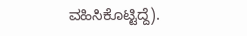ವಹಿಸಿಕೊಟ್ಟಿದ್ದೆ).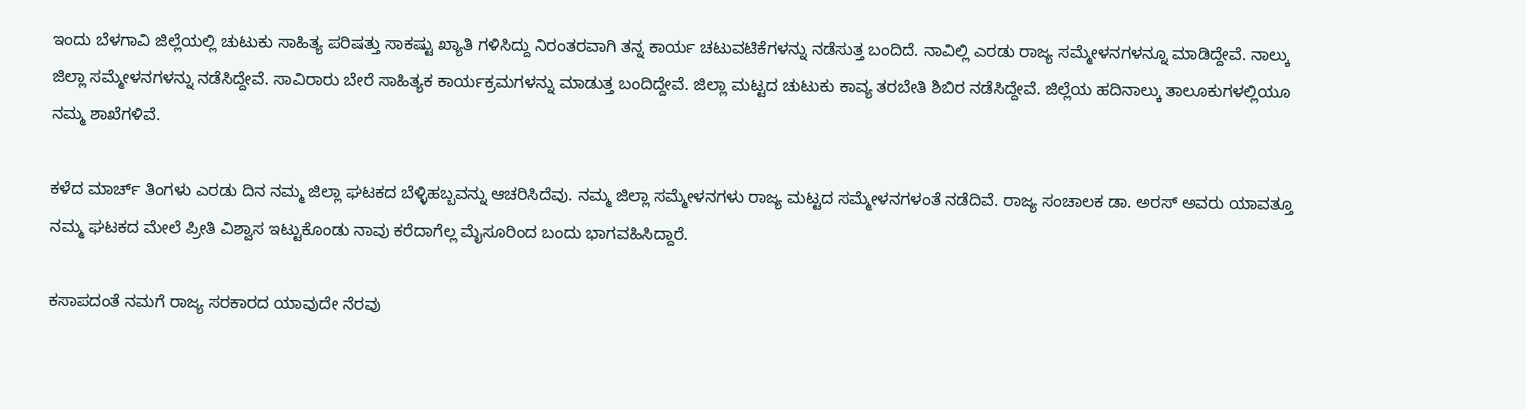ಇಂದು ಬೆಳಗಾವಿ ಜಿಲ್ಲೆಯಲ್ಲಿ ಚುಟುಕು ಸಾಹಿತ್ಯ ಪರಿಷತ್ತು ಸಾಕಷ್ಟು ಖ್ಯಾತಿ ಗಳಿಸಿದ್ದು ನಿರಂತರವಾಗಿ ತನ್ನ ಕಾರ್ಯ ಚಟುವಟಿಕೆಗಳನ್ನು ನಡೆಸುತ್ತ ಬಂದಿದೆ. ನಾವಿಲ್ಲಿ ಎರಡು ರಾಜ್ಯ ಸಮ್ಮೇಳನಗಳನ್ನೂ ಮಾಡಿದ್ದೇವೆ. ನಾಲ್ಕು ಜಿಲ್ಲಾ ಸಮ್ಮೇಳನಗಳನ್ನು ನಡೆಸಿದ್ದೇವೆ. ಸಾವಿರಾರು ಬೇರೆ ಸಾಹಿತ್ಯಕ ಕಾರ್ಯಕ್ರಮಗಳನ್ನು ಮಾಡುತ್ತ ಬಂದಿದ್ದೇವೆ. ಜಿಲ್ಲಾ ಮಟ್ಟದ ಚುಟುಕು ಕಾವ್ಯ ತರಬೇತಿ ಶಿಬಿರ ನಡೆಸಿದ್ದೇವೆ. ಜಿಲ್ಲೆಯ ಹದಿನಾಲ್ಕು ತಾಲೂಕುಗಳಲ್ಲಿಯೂ ನಮ್ಮ ಶಾಖೆಗಳಿವೆ.

ಕಳೆದ ಮಾರ್ಚ್‌ ತಿಂಗಳು ಎರಡು ದಿನ ನಮ್ಮ ಜಿಲ್ಲಾ ಘಟಕದ ಬೆಳ್ಳಿಹಬ್ಬವನ್ನು ಆಚರಿಸಿದೆವು. ನಮ್ಮ ಜಿಲ್ಲಾ ಸಮ್ಮೇಳನಗಳು ರಾಜ್ಯ ಮಟ್ಟದ ಸಮ್ಮೇಳನಗಳಂತೆ ನಡೆದಿವೆ. ರಾಜ್ಯ ಸಂಚಾಲಕ ಡಾ. ಅರಸ್ ಅವರು ಯಾವತ್ತೂ ನಮ್ಮ ಘಟಕದ ಮೇಲೆ ಪ್ರೀತಿ ವಿಶ್ವಾಸ ಇಟ್ಟುಕೊಂಡು ನಾವು ಕರೆದಾಗೆಲ್ಲ ಮೈಸೂರಿಂದ ಬಂದು ಭಾಗವಹಿಸಿದ್ದಾರೆ.

ಕಸಾಪದಂತೆ ನಮಗೆ ರಾಜ್ಯ ಸರಕಾರದ ಯಾವುದೇ ನೆರವು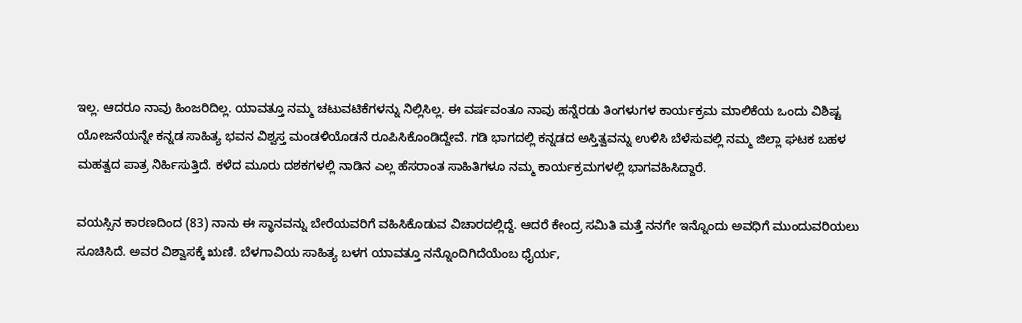ಇಲ್ಲ. ಆದರೂ ನಾವು ಹಿಂಜರಿದಿಲ್ಲ. ಯಾವತ್ತೂ ನಮ್ಮ ಚಟುವಟಿಕೆಗಳನ್ನು ನಿಲ್ಲಿಸಿಲ್ಲ. ಈ ವರ್ಷವಂತೂ ನಾವು ಹನ್ನೆರಡು ತಿಂಗಳುಗಳ ಕಾರ್ಯಕ್ರಮ ಮಾಲಿಕೆಯ ಒಂದು ವಿಶಿಷ್ಟ  ಯೋಜನೆಯನ್ನೇ ಕನ್ನಡ ಸಾಹಿತ್ಯ ಭವನ ವಿಶ್ವಸ್ತ ಮಂಡಳಿಯೊಡನೆ ರೂಪಿಸಿಕೊಂಡಿದ್ದೇವೆ. ಗಡಿ ಭಾಗದಲ್ಲಿ ಕನ್ನಡದ ಅಸ್ತಿತ್ವವನ್ನು ಉಳಿಸಿ ಬೆಳೆಸುವಲ್ಲಿ ನಮ್ಮ ಜಿಲ್ಲಾ ಘಟಕ ಬಹಳ ಮಹತ್ವದ ಪಾತ್ರ ನಿರ್ಹಿಸುತ್ತಿದೆ. ಕಳೆದ ಮೂರು ದಶಕಗಳಲ್ಲಿ ನಾಡಿನ ಎಲ್ಲ ಹೆಸರಾಂತ ಸಾಹಿತಿಗಳೂ ನಮ್ಮ ಕಾರ್ಯಕ್ರಮಗಳಲ್ಲಿ ಭಾಗವಹಿಸಿದ್ದಾರೆ.

ವಯಸ್ಸಿನ ಕಾರಣದಿಂದ (83) ನಾನು ಈ ಸ್ಥಾನವನ್ನು ಬೇರೆಯವರಿಗೆ ವಹಿಸಿಕೊಡುವ ವಿಚಾರದಲ್ಲಿದ್ದೆ. ಆದರೆ ಕೇಂದ್ರ ಸಮಿತಿ ಮತ್ತೆ ನನಗೇ ಇನ್ನೊಂದು ಅವಧಿಗೆ ಮುಂದುವರಿಯಲು ಸೂಚಿಸಿದೆ. ಅವರ ವಿಶ್ವಾಸಕ್ಕೆ ಋಣಿ. ಬೆಳಗಾವಿಯ ಸಾಹಿತ್ಯ ಬಳಗ ಯಾವತ್ತೂ ನನ್ನೊಂದಿಗಿದೆಯೆಂಬ ಧೈರ್ಯ,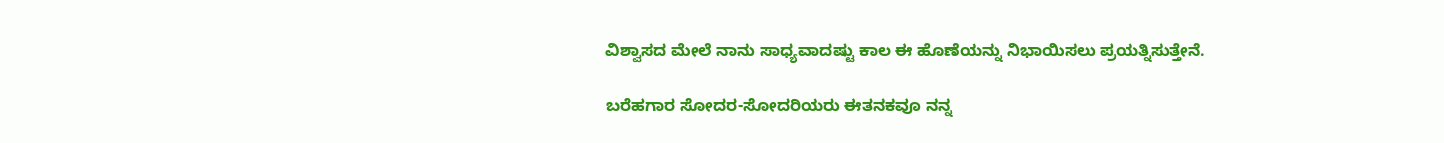ವಿಶ್ವಾಸದ ಮೇಲೆ ನಾನು ಸಾಧ್ಯವಾದಷ್ಟು ಕಾಲ ಈ ಹೊಣೆಯನ್ನು ನಿಭಾಯಿಸಲು ಪ್ರಯತ್ನಿಸುತ್ತೇನೆ.

ಬರೆಹಗಾರ ಸೋದರ-ಸೋದರಿಯರು ಈತನಕವೂ ನನ್ನ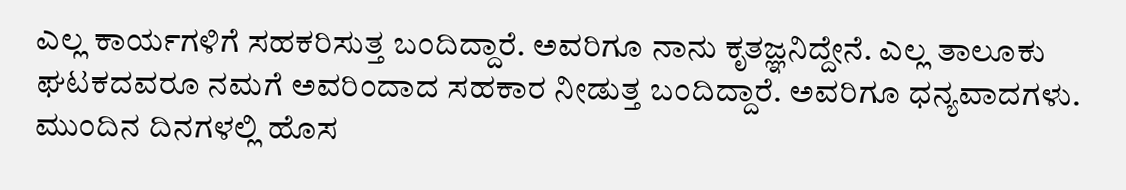ಎಲ್ಲ ಕಾರ್ಯಗಳಿಗೆ ಸಹಕರಿಸುತ್ತ ಬಂದಿದ್ದಾರೆ. ಅವರಿಗೂ ನಾನು ಕೃತಜ್ಞನಿದ್ದೇನೆ. ಎಲ್ಲ ತಾಲೂಕು ಘಟಕದವರೂ ನಮಗೆ ಅವರಿಂದಾದ ಸಹಕಾರ ನೀಡುತ್ತ ಬಂದಿದ್ದಾರೆ. ಅವರಿಗೂ ಧನ್ಯವಾದಗಳು. ಮುಂದಿನ ದಿನಗಳಲ್ಲಿ ಹೊಸ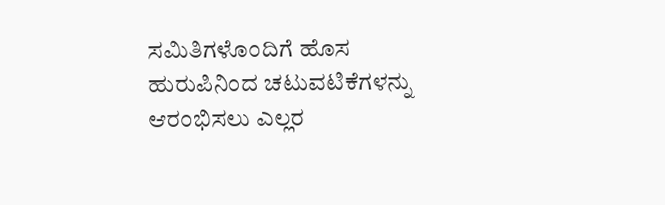ಸಮಿತಿಗಳೊಂದಿಗೆ ಹೊಸ ಹುರುಪಿನಿಂದ ಚಟುವಟಿಕೆಗಳನ್ನು ಆರಂಭಿಸಲು ಎಲ್ಲರ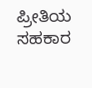ಪ್ರೀತಿಯ ಸಹಕಾರ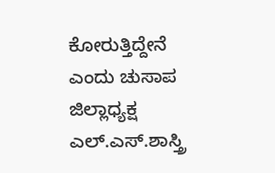ಕೋರುತ್ತಿದ್ದೇನೆ ಎಂದು ಚುಸಾಪ ಜಿಲ್ಲಾಧ್ಯಕ್ಷ ಎಲ್‌.ಎಸ್‌.ಶಾಸ್ತ್ರಿ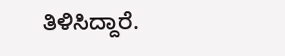ತಿಳಿಸಿದ್ದಾರೆ.